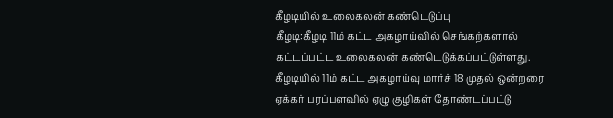கீழடியில் உலைகலன் கண்டெடுப்பு
கீழடி:கீழடி 11ம் கட்ட அகழாய்வில் செங்கற்களால் கட்டப்பட்ட உலைகலன் கண்டெடுக்கப்பட்டுள்ளது.
கீழடியில் 11ம் கட்ட அகழாய்வு மார்ச் 18 முதல் ஒன்றரை ஏக்கர் பரப்பளவில் ஏழு குழிகள் தோண்டப்பட்டு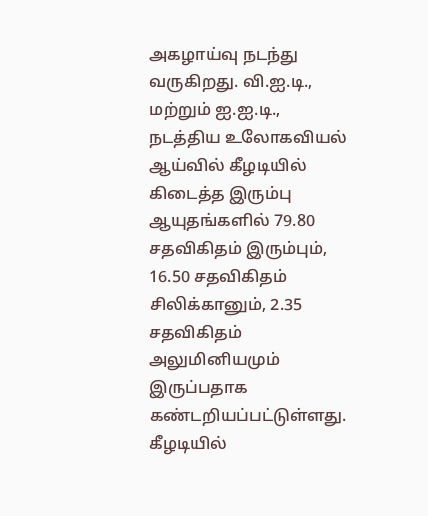அகழாய்வு நடந்து வருகிறது. வி.ஐ.டி., மற்றும் ஐ.ஐ.டி., நடத்திய உலோகவியல் ஆய்வில் கீழடியில் கிடைத்த இரும்பு ஆயுதங்களில் 79.80 சதவிகிதம் இரும்பும், 16.50 சதவிகிதம் சிலிக்கானும், 2.35 சதவிகிதம் அலுமினியமும் இருப்பதாக கண்டறியப்பட்டுள்ளது. கீழடியில்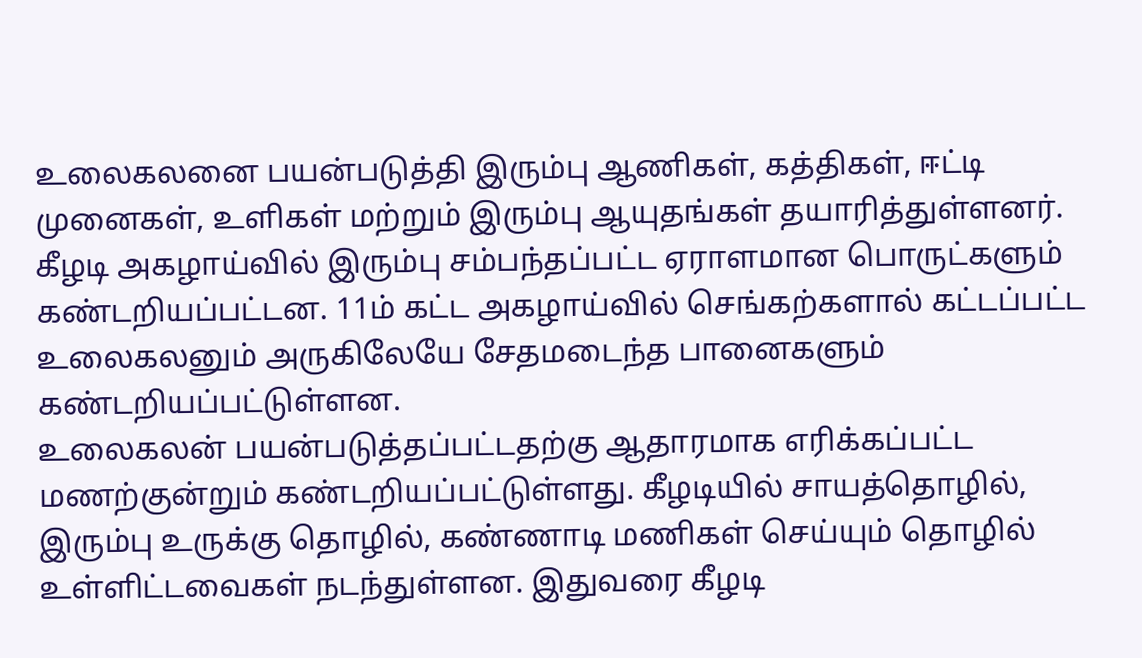உலைகலனை பயன்படுத்தி இரும்பு ஆணிகள், கத்திகள், ஈட்டி முனைகள், உளிகள் மற்றும் இரும்பு ஆயுதங்கள் தயாரித்துள்ளனர். கீழடி அகழாய்வில் இரும்பு சம்பந்தப்பட்ட ஏராளமான பொருட்களும் கண்டறியப்பட்டன. 11ம் கட்ட அகழாய்வில் செங்கற்களால் கட்டப்பட்ட உலைகலனும் அருகிலேயே சேதமடைந்த பானைகளும் கண்டறியப்பட்டுள்ளன.
உலைகலன் பயன்படுத்தப்பட்டதற்கு ஆதாரமாக எரிக்கப்பட்ட மணற்குன்றும் கண்டறியப்பட்டுள்ளது. கீழடியில் சாயத்தொழில், இரும்பு உருக்கு தொழில், கண்ணாடி மணிகள் செய்யும் தொழில் உள்ளிட்டவைகள் நடந்துள்ளன. இதுவரை கீழடி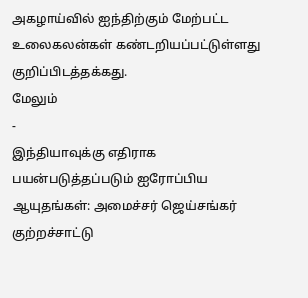அகழாய்வில் ஐந்திற்கும் மேற்பட்ட உலைகலன்கள் கண்டறியப்பட்டுள்ளது குறிப்பிடத்தக்கது.
மேலும்
-
இந்தியாவுக்கு எதிராக பயன்படுத்தப்படும் ஐரோப்பிய ஆயுதங்கள்: அமைச்சர் ஜெய்சங்கர் குற்றச்சாட்டு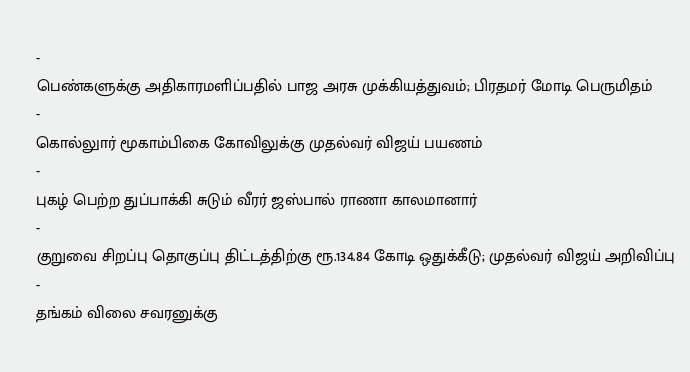-
பெண்களுக்கு அதிகாரமளிப்பதில் பாஜ அரசு முக்கியத்துவம்; பிரதமர் மோடி பெருமிதம்
-
கொல்லுார் மூகாம்பிகை கோவிலுக்கு முதல்வர் விஜய் பயணம்
-
புகழ் பெற்ற துப்பாக்கி சுடும் வீரர் ஜஸ்பால் ராணா காலமானார்
-
குறுவை சிறப்பு தொகுப்பு திட்டத்திற்கு ரூ.134.84 கோடி ஒதுக்கீடு; முதல்வர் விஜய் அறிவிப்பு
-
தங்கம் விலை சவரனுக்கு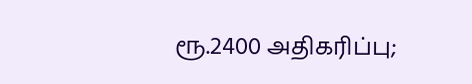ரூ.2400 அதிகரிப்பு;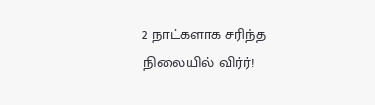2 நாட்களாக சரிந்த நிலையில் விர்ர்!